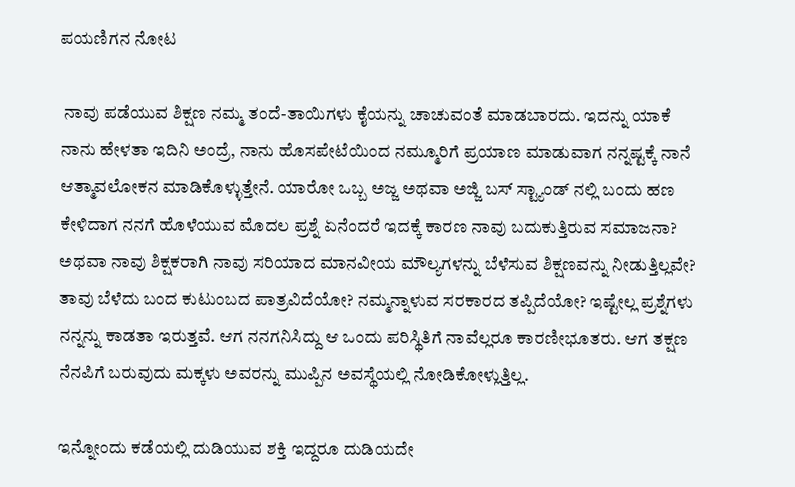ಪಯಣಿಗನ ನೋಟ

 ನಾವು ಪಡೆಯುವ ಶಿಕ್ಷಣ ನಮ್ಮ ತಂದೆ-ತಾಯಿಗಳು ಕೈಯನ್ನು ಚಾಚುವಂತೆ ಮಾಡಬಾರದು. ಇದನ್ನು ಯಾಕೆ ನಾನು ಹೇಳತಾ ಇದಿನಿ‌ ಅಂದ್ರೆ, ನಾನು‌ ಹೊಸಪೇಟೆಯಿಂದ ನಮ್ಮೂರಿಗೆ ಪ್ರಯಾಣ ಮಾಡುವಾಗ ನನ್ನಷ್ಟಕ್ಕೆ ನಾನೆ ಆತ್ಮಾವಲೋಕನ ಮಾಡಿಕೊಳ್ಳುತ್ತೇನೆ. ಯಾರೋ ಒಬ್ಬ ಅಜ್ಜ ಅಥವಾ ಅಜ್ಜಿ ಬಸ್ ಸ್ಟ್ಯಾಂಡ್ ನಲ್ಲಿ ಬಂದು ಹಣ ಕೇಳಿದಾಗ ನನಗೆ ಹೊಳೆಯುವ ಮೊದಲ ಪ್ರಶ್ನೆ ಏನೆಂದರೆ ಇದಕ್ಕೆ ಕಾರಣ ನಾವು ಬದುಕುತ್ತಿರುವ ಸಮಾಜನಾ? ಅಥವಾ ನಾವು ಶಿಕ್ಷಕರಾಗಿ ನಾವು ಸರಿಯಾದ ಮಾನವೀಯ ಮೌಲ್ಯಗಳನ್ನು ಬೆಳೆಸುವ ಶಿಕ್ಷಣವನ್ನು ನೀಡುತ್ತಿಲ್ಲವೇ? ತಾವು ಬೆಳೆದು ಬಂದ ಕುಟುಂಬದ ಪಾತ್ರವಿದೆಯೋ? ನಮ್ಮನ್ನಾಳುವ ಸರಕಾರದ‌ ತಪ್ಪಿದೆಯೋ? ಇಷ್ಟೇಲ್ಲ ಪ್ರಶ್ನೆಗಳು ನನ್ನನ್ನು ಕಾಡತಾ ಇರುತ್ತವೆ. ಆಗ ನನಗನಿಸಿದ್ದು ಆ ಒಂದು‌ ಪರಿಸ್ಥಿತಿಗೆ ನಾವೆಲ್ಲರೂ ಕಾರಣೀಭೂತರು. ಆಗ ತಕ್ಷಣ ನೆನಪಿಗೆ‌ ಬರುವುದು ಮಕ್ಕಳು ಅವರನ್ನು ಮುಪ್ಪಿನ ಅವಸ್ಥೆಯಲ್ಲಿ ನೋಡಿಕೋಳ್ಲುತ್ತಿಲ್ಲ.

ಇನ್ನೋಂದು ಕಡೆಯಲ್ಲಿ ದುಡಿಯುವ ಶಕ್ತಿ ಇದ್ದರೂ ದುಡಿಯದೇ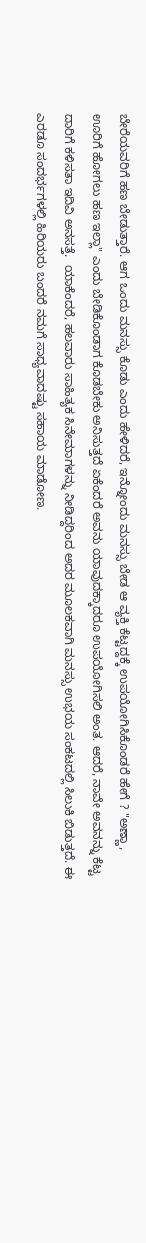ಬೇರೆಯವರಿಗೆ ಹಣ ಬೇಡುತ್ತಾರೆ. ಆಗ ಒಂದು ಮನಸ್ಸು ಕೊಡು ಎಂದು ಹೇಳಿದರೆ, ಇನ್ನೋಂದು ಮನಸ್ಸು ಬೇಡ ಆ ವ್ಯಕ್ತಿ ಕೆಟ್ಟದ್ದಕ್ಕೆ ಉಪಯೋಗಿಸಿಕೊಂಡರೆ ಹೇಗೆ ? "ಅಣ್ಣಾ, ಊರಿಗೆ ಹೋಗಲು ಹಣ ಇಲ್ಲಾ" ಎಂದು‌ ಬೇಡಿಕೊಂಡಾಗ ಕೊಡಬೇಕು ಅನಿಸುತ್ತದೆ ಏಕೆಂದರೆ ಅವನು ಯಾವುದಕ್ಕಾದರೂ ಉಪಯೋಗಿಸಲಿ ಅಂತ. ಆದರೆ, ನಾವೇ ಅವನನ್ನು ಕೆಟ್ಟ ದಾರಿಗೆ ಕಳಿಸತಾ ಇದಿವಿ ಅನಸತ್ತೆ.  ಯಾಕೆಂದರೆ, ಹಲವಾರು ಸಾಹಿತ್ಯಕ ಸಿನೇಮಾಗಳನ್ನು ನೀಡಿದ್ದರಿಂದ ಅದರ ಮೂಲಕವಾಗಿ ಮನಸ್ಸು ಉಭಯ ಸಂಕಟದಲ್ಲಿ ಸಿಲುಕಿ ಬಿಡುತ್ತದೆ. ಈ ಎರಡೂ ಸಂದರ್ಭಗಳಲ್ಲಿ ಹಿರಿಯರು ಬಂದರೆ ನಮಗೆ ಸಾಧ್ಯವಾದಷ್ಟು ಸಹಾಯ ಮಾಡೋಣ.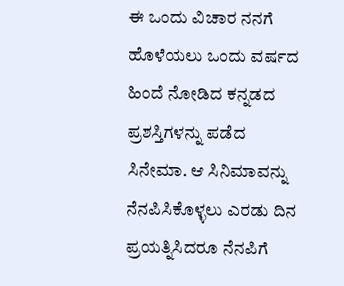ಈ ಒಂದು ವಿಚಾರ ನನಗೆ ಹೊಳೆಯಲು ಒಂದು ವರ್ಷದ ಹಿಂದೆ ನೋಡಿದ ಕನ್ನಡದ ಪ್ರಶಸ್ತಿಗಳನ್ನು ಪಡೆದ ಸಿನೇಮಾ. ಆ ಸಿನಿಮಾವನ್ನು  ನೆನಪಿಸಿಕೊಳ್ಳಲು ಎರಡು ದಿನ ಪ್ರಯತ್ನಿಸಿದರೂ ನೆನಪಿಗೆ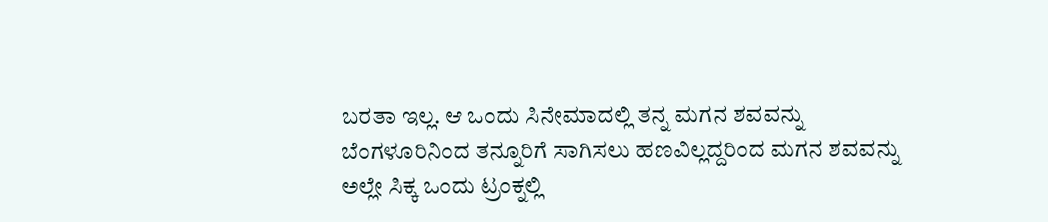ಬರತಾ ಇಲ್ಲ. ಆ ಒಂದು ಸಿನೇಮಾದಲ್ಲಿ ತನ್ನ ಮಗನ ಶವವನ್ನು ಬೆಂಗಳೂರಿನಿಂದ ತನ್ನೂರಿಗೆ ಸಾಗಿಸಲು ಹಣವಿಲ್ಲದ್ದರಿಂದ ಮಗನ‌ ಶವವನ್ನು ಅಲ್ಲೇ ಸಿಕ್ಕ ಒಂದು ಟ್ರಂಕ್ನಲ್ಲಿ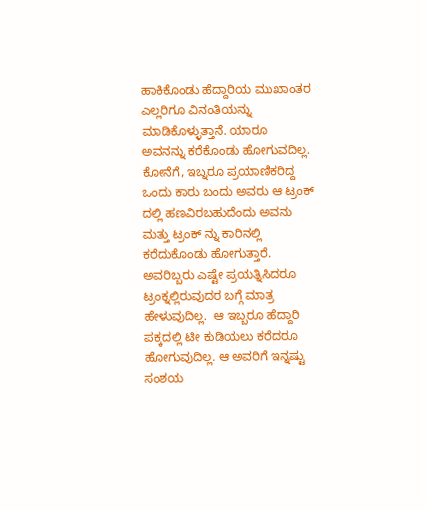ಹಾಕಿಕೊಂಡು ಹೆದ್ದಾರಿಯ ಮುಖಾಂತರ ಎಲ್ಲರಿಗೂ ವಿನಂತಿಯನ್ನು ಮಾಡಿಕೊಳ್ಳುತ್ತಾನೆ. ಯಾರೂ ಅವನನ್ನು ಕರೆಕೊಂಡು ಹೋಗುವದಿಲ್ಲ. ಕೋನೆಗೆ, ಇಬ್ನರೂ ಪ್ರಯಾಣಿಕರಿದ್ದ ಒಂದು ಕಾರು ಬಂದು ಅವರು ಆ ಟ್ರಂಕ್ ದಲ್ಲಿ ಹಣವಿರಬಹುದೆಂದು ಅವನು ಮತ್ತು ಟ್ರಂಕ್ ನ್ನು ಕಾರಿನಲ್ಲಿ ಕರೆದುಕೊಂಡು ಹೋಗುತ್ತಾರೆ. ಅವರಿಬ್ಬರು ಎಷ್ಟೇ ಪ್ರಯತ್ನಿಸಿದರೂ ಟ್ರಂಕ್ನಲ್ಲಿರುವುದರ ಬಗ್ಗೆ ಮಾತ್ರ ಹೇಳುವುದಿಲ್ಲ.  ಆ ಇಬ್ಬರೂ ಹೆದ್ದಾರಿ ಪಕ್ಕದಲ್ಲಿ ಟೀ ಕುಡಿಯಲು ಕರೆದರೂ ಹೋಗುವುದಿಲ್ಲ. ಆ ಅವರಿಗೆ ಇನ್ನಷ್ಟು ಸಂಶಯ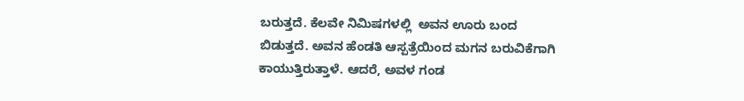ಬರುತ್ತದೆ. ಕೆಲವೇ ನಿಮಿಷಗಳಲ್ಲಿ  ಅವನ ಊರು ಬಂದ ಬಿಡುತ್ತದೆ. ಅವನ ಹೆಂಡತಿ ಆಸ್ಪತ್ರೆಯಿಂದ ಮಗನ ಬರುವಿಕೆಗಾಗಿ ಕಾಯುತ್ತಿರುತ್ತಾಳೆ. ಆದರೆ, ಅವಳ ಗಂಡ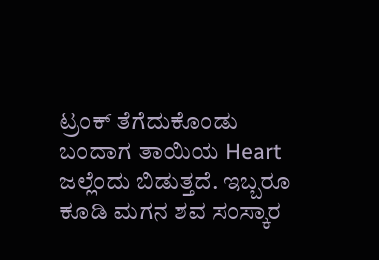ಟ್ರಂಕ್ ತೆಗೆದುಕೊಂಡು ಬಂದಾಗ ತಾಯಿಯ Heart ಜಲ್ಲೆಂದು ಬಿಡುತ್ತದೆ. ಇಬ್ಬರೂ ಕೂಡಿ ಮಗನ ಶವ ಸಂಸ್ಕಾರ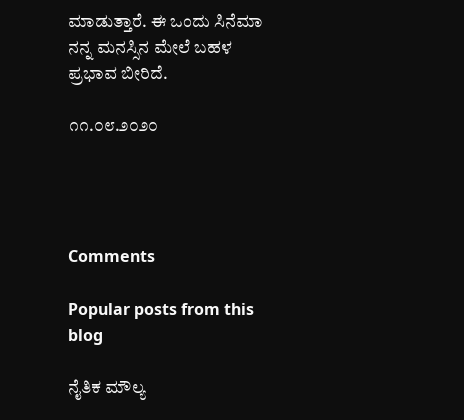ಮಾಡುತ್ತಾರೆ. ಈ ಒಂದು ಸಿನೆಮಾ ನನ್ನ ಮನಸ್ಸಿನ ಮೇಲೆ ಬಹಳ ಪ್ರಭಾವ ಬೀರಿದೆ.

೧೧.೦೮.೨೦೨೦




Comments

Popular posts from this blog

ನೈತಿಕ ಮೌಲ್ಯ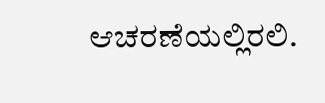ಆಚರಣೆಯಲ್ಲಿರಲಿ.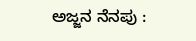ಅಜ್ಜನ ನೆನಪು :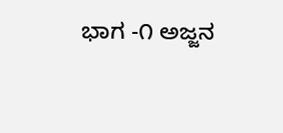ಭಾಗ -೧ ಅಜ್ಜನ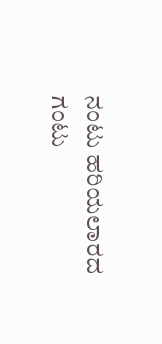ನಂಟು ಹರಿಯಲಾರದ ಗಂಟು